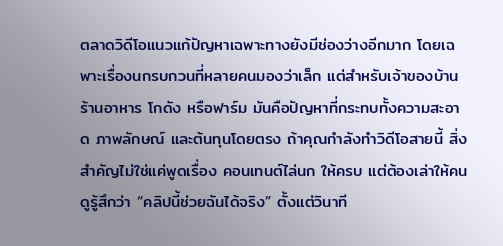ตลาดวิดีโอแนวแก้ปัญหาเฉพาะทางยังมีช่องว่างอีกมาก โดยเฉพาะเรื่องนกรบกวนที่หลายคนมองว่าเล็ก แต่สำหรับเจ้าของบ้าน ร้านอาหาร โกดัง หรือฟาร์ม มันคือปัญหาที่กระทบทั้งความสะอาด ภาพลักษณ์ และต้นทุนโดยตรง ถ้าคุณกำลังทำวิดีโอสายนี้ สิ่งสำคัญไม่ใช่แค่พูดเรื่อง คอนเทนต์ไล่นก ให้ครบ แต่ต้องเล่าให้คนดูรู้สึกว่า “คลิปนี้ช่วยฉันได้จริง” ตั้งแต่วินาที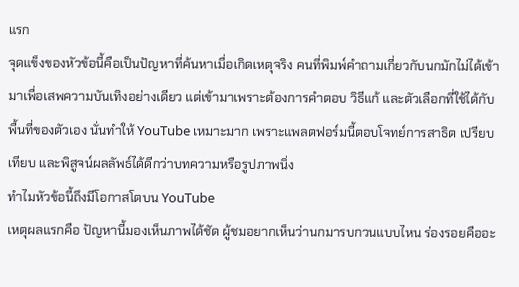แรก
จุดแข็งของหัวข้อนี้คือเป็นปัญหาที่ค้นหาเมื่อเกิดเหตุจริง คนที่พิมพ์คำถามเกี่ยวกับนกมักไม่ได้เข้ามาเพื่อเสพความบันเทิงอย่างเดียว แต่เข้ามาเพราะต้องการคำตอบ วิธีแก้ และตัวเลือกที่ใช้ได้กับพื้นที่ของตัวเอง นั่นทำให้ YouTube เหมาะมาก เพราะแพลตฟอร์มนี้ตอบโจทย์การสาธิต เปรียบเทียบ และพิสูจน์ผลลัพธ์ได้ดีกว่าบทความหรือรูปภาพนิ่ง
ทำไมหัวข้อนี้ถึงมีโอกาสโตบน YouTube
เหตุผลแรกคือ ปัญหานี้มองเห็นภาพได้ชัด ผู้ชมอยากเห็นว่านกมารบกวนแบบไหน ร่องรอยคืออะ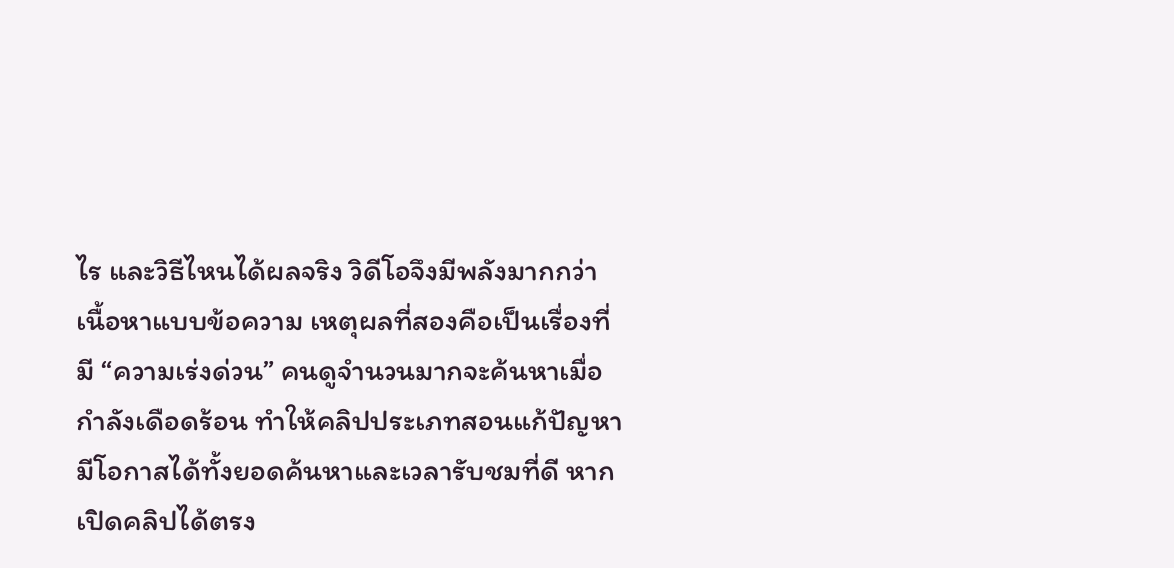ไร และวิธีไหนได้ผลจริง วิดีโอจึงมีพลังมากกว่าเนื้อหาแบบข้อความ เหตุผลที่สองคือเป็นเรื่องที่มี “ความเร่งด่วน” คนดูจำนวนมากจะค้นหาเมื่อกำลังเดือดร้อน ทำให้คลิปประเภทสอนแก้ปัญหามีโอกาสได้ทั้งยอดค้นหาและเวลารับชมที่ดี หากเปิดคลิปได้ตรง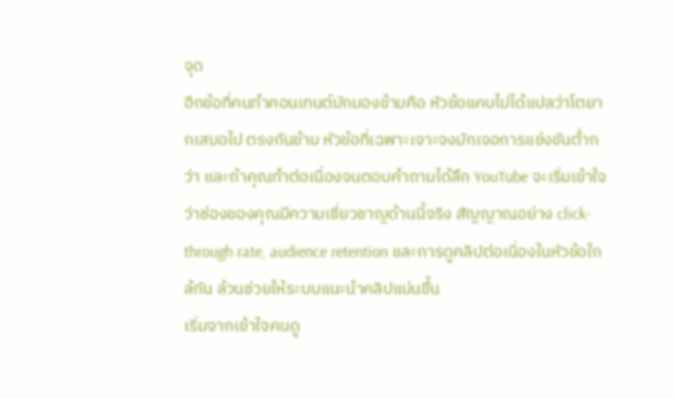จุด
อีกข้อที่คนทำคอนเทนต์มักมองข้ามคือ หัวข้อแคบไม่ได้แปลว่าโตยากเสมอไป ตรงกันข้าม หัวข้อที่เฉพาะเจาะจงมักเจอการแข่งขันต่ำกว่า และถ้าคุณทำต่อเนื่องจนตอบคำถามได้ลึก YouTube จะเริ่มเข้าใจว่าช่องของคุณมีความเชี่ยวชาญด้านนี้จริง สัญญาณอย่าง click-through rate, audience retention และการดูคลิปต่อเนื่องในหัวข้อใกล้กัน ล้วนช่วยให้ระบบแนะนำคลิปแม่นขึ้น
เริ่มจากเข้าใจคนดู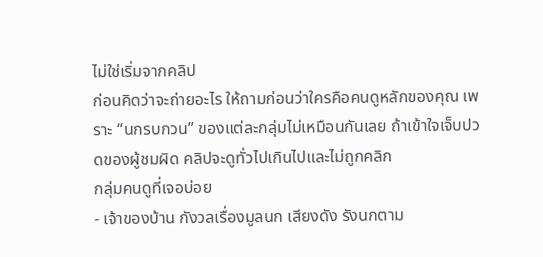ไม่ใช่เริ่มจากคลิป
ก่อนคิดว่าจะถ่ายอะไร ให้ถามก่อนว่าใครคือคนดูหลักของคุณ เพราะ “นกรบกวน” ของแต่ละกลุ่มไม่เหมือนกันเลย ถ้าเข้าใจเจ็บปวดของผู้ชมผิด คลิปจะดูทั่วไปเกินไปและไม่ถูกคลิก
กลุ่มคนดูที่เจอบ่อย
- เจ้าของบ้าน กังวลเรื่องมูลนก เสียงดัง รังนกตาม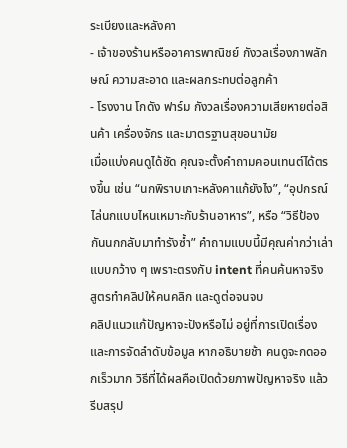ระเบียงและหลังคา
- เจ้าของร้านหรืออาคารพาณิชย์ กังวลเรื่องภาพลักษณ์ ความสะอาด และผลกระทบต่อลูกค้า
- โรงงาน โกดัง ฟาร์ม กังวลเรื่องความเสียหายต่อสินค้า เครื่องจักร และมาตรฐานสุขอนามัย
เมื่อแบ่งคนดูได้ชัด คุณจะตั้งคำถามคอนเทนต์ได้ตรงขึ้น เช่น “นกพิราบเกาะหลังคาแก้ยังไง”, “อุปกรณ์ไล่นกแบบไหนเหมาะกับร้านอาหาร”, หรือ “วิธีป้องกันนกกลับมาทำรังซ้ำ” คำถามแบบนี้มีคุณค่ากว่าเล่าแบบกว้าง ๆ เพราะตรงกับ intent ที่คนค้นหาจริง
สูตรทำคลิปให้คนคลิก และดูต่อจนจบ
คลิปแนวแก้ปัญหาจะปังหรือไม่ อยู่ที่การเปิดเรื่องและการจัดลำดับข้อมูล หากอธิบายช้า คนดูจะกดออกเร็วมาก วิธีที่ได้ผลคือเปิดด้วยภาพปัญหาจริง แล้วรีบสรุป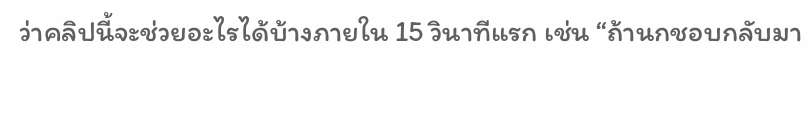ว่าคลิปนี้จะช่วยอะไรได้บ้างภายใน 15 วินาทีแรก เช่น “ถ้านกชอบกลับมา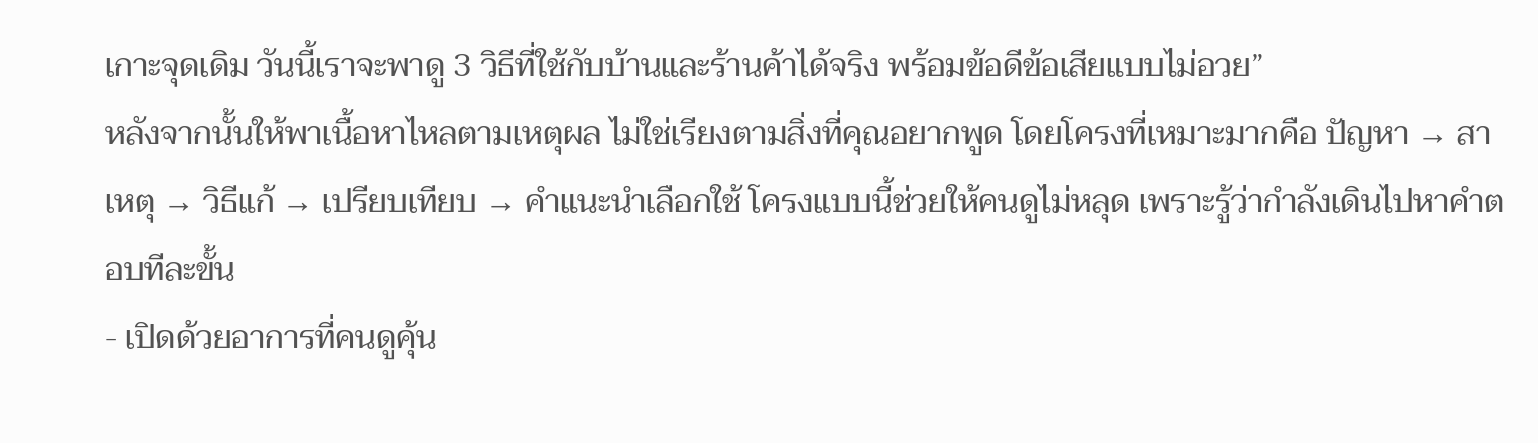เกาะจุดเดิม วันนี้เราจะพาดู 3 วิธีที่ใช้กับบ้านและร้านค้าได้จริง พร้อมข้อดีข้อเสียแบบไม่อวย”
หลังจากนั้นให้พาเนื้อหาไหลตามเหตุผล ไม่ใช่เรียงตามสิ่งที่คุณอยากพูด โดยโครงที่เหมาะมากคือ ปัญหา → สาเหตุ → วิธีแก้ → เปรียบเทียบ → คำแนะนำเลือกใช้ โครงแบบนี้ช่วยให้คนดูไม่หลุด เพราะรู้ว่ากำลังเดินไปหาคำตอบทีละขั้น
- เปิดด้วยอาการที่คนดูคุ้น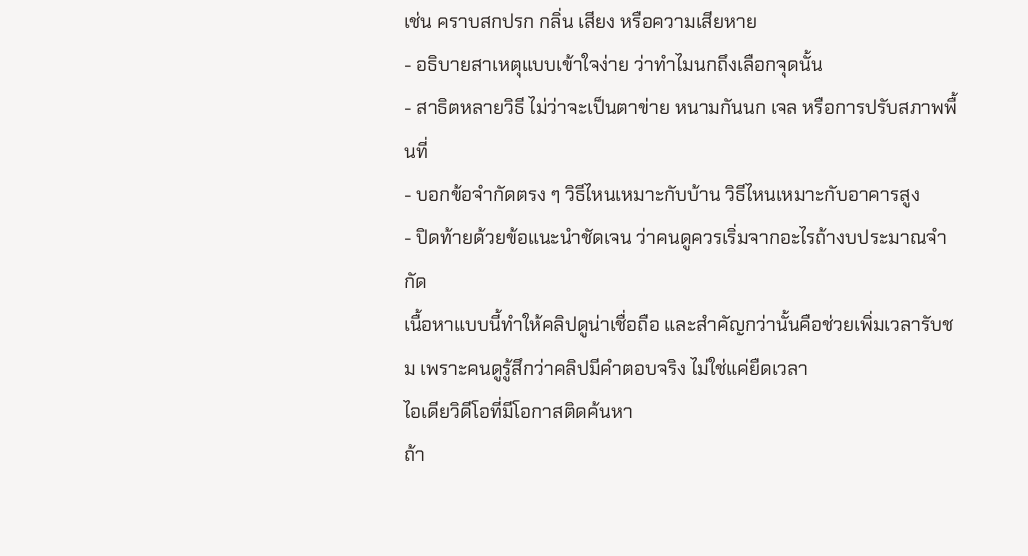เช่น คราบสกปรก กลิ่น เสียง หรือความเสียหาย
- อธิบายสาเหตุแบบเข้าใจง่าย ว่าทำไมนกถึงเลือกจุดนั้น
- สาธิตหลายวิธี ไม่ว่าจะเป็นตาข่าย หนามกันนก เจล หรือการปรับสภาพพื้นที่
- บอกข้อจำกัดตรง ๆ วิธีไหนเหมาะกับบ้าน วิธีไหนเหมาะกับอาคารสูง
- ปิดท้ายด้วยข้อแนะนำชัดเจน ว่าคนดูควรเริ่มจากอะไรถ้างบประมาณจำกัด
เนื้อหาแบบนี้ทำให้คลิปดูน่าเชื่อถือ และสำคัญกว่านั้นคือช่วยเพิ่มเวลารับชม เพราะคนดูรู้สึกว่าคลิปมีคำตอบจริง ไม่ใช่แค่ยืดเวลา
ไอเดียวิดีโอที่มีโอกาสติดค้นหา
ถ้า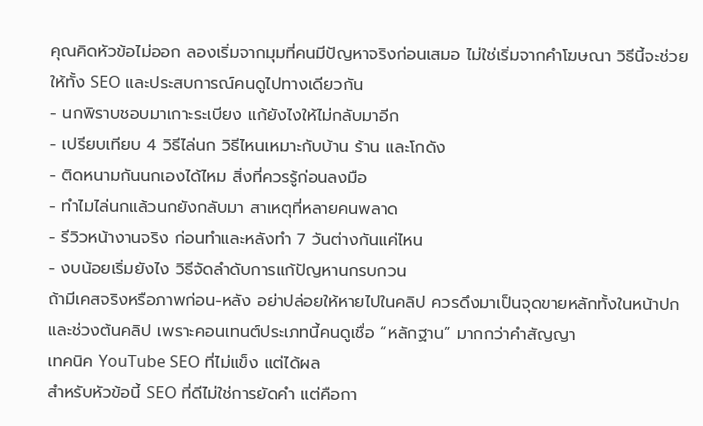คุณคิดหัวข้อไม่ออก ลองเริ่มจากมุมที่คนมีปัญหาจริงก่อนเสมอ ไม่ใช่เริ่มจากคำโฆษณา วิธีนี้จะช่วยให้ทั้ง SEO และประสบการณ์คนดูไปทางเดียวกัน
- นกพิราบชอบมาเกาะระเบียง แก้ยังไงให้ไม่กลับมาอีก
- เปรียบเทียบ 4 วิธีไล่นก วิธีไหนเหมาะกับบ้าน ร้าน และโกดัง
- ติดหนามกันนกเองได้ไหม สิ่งที่ควรรู้ก่อนลงมือ
- ทำไมไล่นกแล้วนกยังกลับมา สาเหตุที่หลายคนพลาด
- รีวิวหน้างานจริง ก่อนทำและหลังทำ 7 วันต่างกันแค่ไหน
- งบน้อยเริ่มยังไง วิธีจัดลำดับการแก้ปัญหานกรบกวน
ถ้ามีเคสจริงหรือภาพก่อน-หลัง อย่าปล่อยให้หายไปในคลิป ควรดึงมาเป็นจุดขายหลักทั้งในหน้าปกและช่วงต้นคลิป เพราะคอนเทนต์ประเภทนี้คนดูเชื่อ “หลักฐาน” มากกว่าคำสัญญา
เทคนิค YouTube SEO ที่ไม่แข็ง แต่ได้ผล
สำหรับหัวข้อนี้ SEO ที่ดีไม่ใช่การยัดคำ แต่คือกา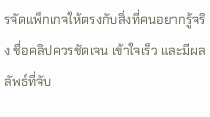รจัดแพ็กเกจให้ตรงกับสิ่งที่คนอยากรู้จริง ชื่อคลิปควรชัดเจน เข้าใจเร็ว และมีผลลัพธ์ที่จับ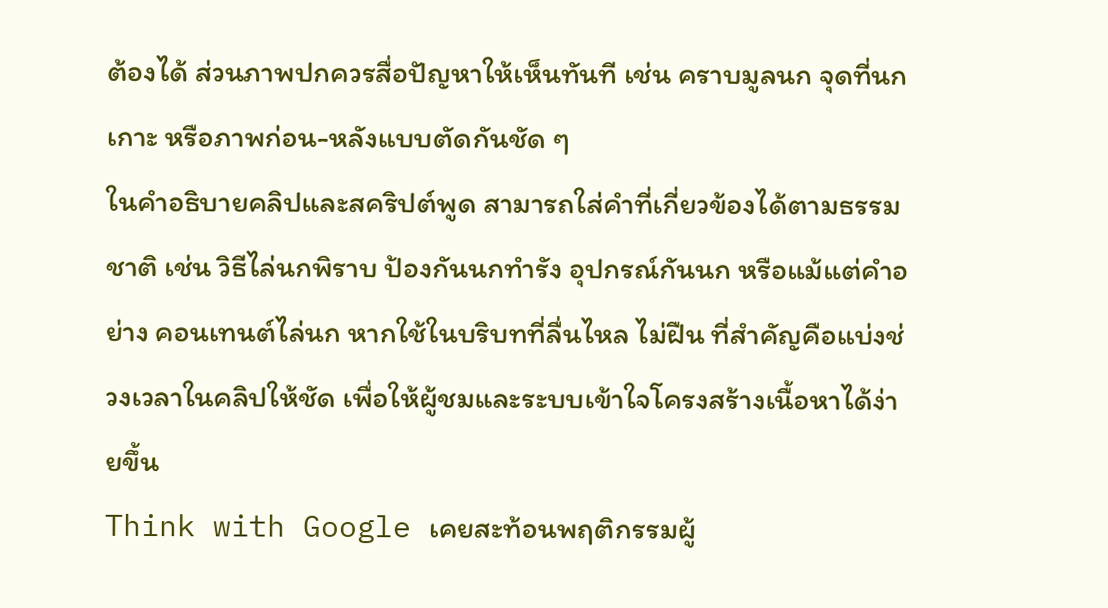ต้องได้ ส่วนภาพปกควรสื่อปัญหาให้เห็นทันที เช่น คราบมูลนก จุดที่นกเกาะ หรือภาพก่อน-หลังแบบตัดกันชัด ๆ
ในคำอธิบายคลิปและสคริปต์พูด สามารถใส่คำที่เกี่ยวข้องได้ตามธรรมชาติ เช่น วิธีไล่นกพิราบ ป้องกันนกทำรัง อุปกรณ์กันนก หรือแม้แต่คำอย่าง คอนเทนต์ไล่นก หากใช้ในบริบทที่ลื่นไหล ไม่ฝืน ที่สำคัญคือแบ่งช่วงเวลาในคลิปให้ชัด เพื่อให้ผู้ชมและระบบเข้าใจโครงสร้างเนื้อหาได้ง่ายขึ้น
Think with Google เคยสะท้อนพฤติกรรมผู้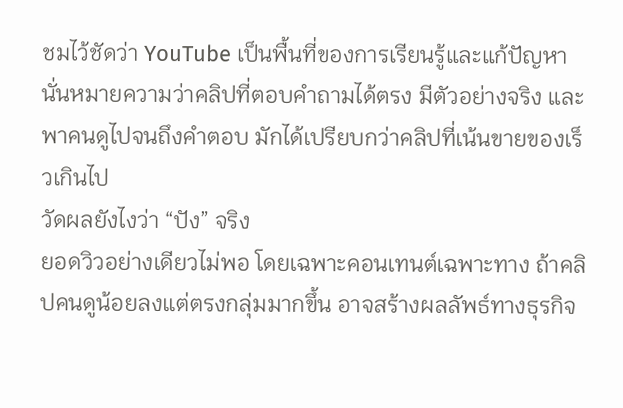ชมไว้ชัดว่า YouTube เป็นพื้นที่ของการเรียนรู้และแก้ปัญหา นั่นหมายความว่าคลิปที่ตอบคำถามได้ตรง มีตัวอย่างจริง และพาคนดูไปจนถึงคำตอบ มักได้เปรียบกว่าคลิปที่เน้นขายของเร็วเกินไป
วัดผลยังไงว่า “ปัง” จริง
ยอดวิวอย่างเดียวไม่พอ โดยเฉพาะคอนเทนต์เฉพาะทาง ถ้าคลิปคนดูน้อยลงแต่ตรงกลุ่มมากขึ้น อาจสร้างผลลัพธ์ทางธุรกิจ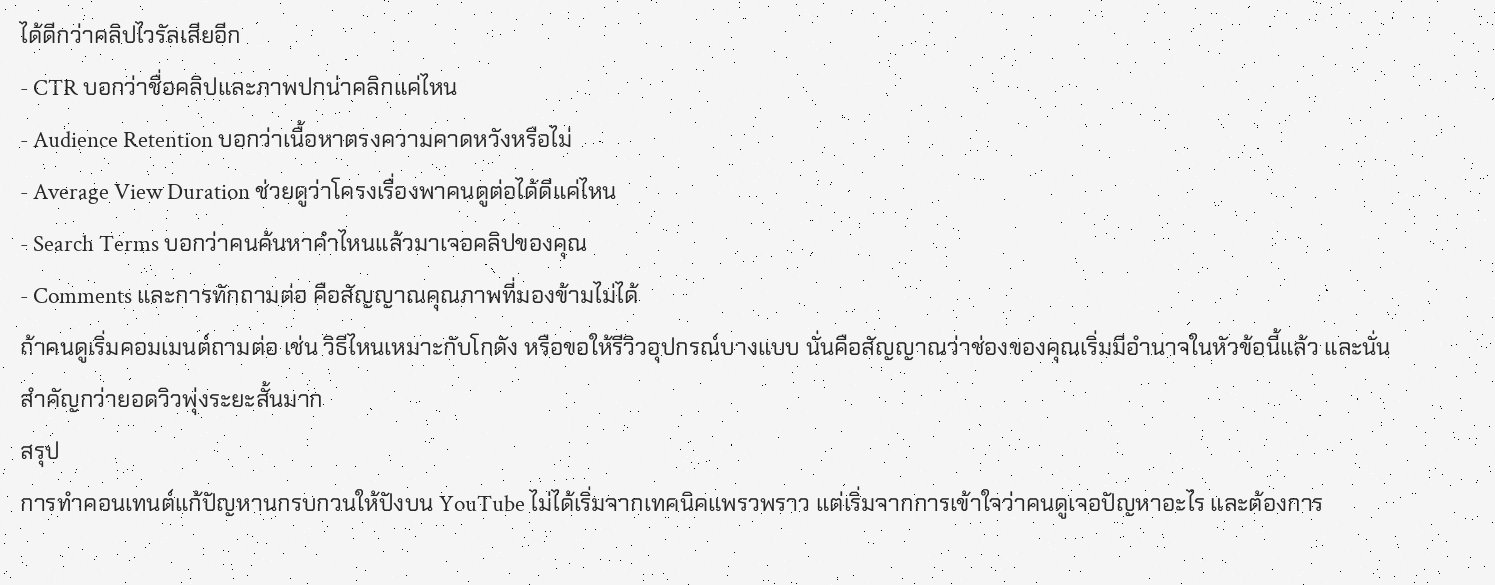ได้ดีกว่าคลิปไวรัลเสียอีก
- CTR บอกว่าชื่อคลิปและภาพปกน่าคลิกแค่ไหน
- Audience Retention บอกว่าเนื้อหาตรงความคาดหวังหรือไม่
- Average View Duration ช่วยดูว่าโครงเรื่องพาคนดูต่อได้ดีแค่ไหน
- Search Terms บอกว่าคนค้นหาคำไหนแล้วมาเจอคลิปของคุณ
- Comments และการทักถามต่อ คือสัญญาณคุณภาพที่มองข้ามไม่ได้
ถ้าคนดูเริ่มคอมเมนต์ถามต่อ เช่น วิธีไหนเหมาะกับโกดัง หรือขอให้รีวิวอุปกรณ์บางแบบ นั่นคือสัญญาณว่าช่องของคุณเริ่มมีอำนาจในหัวข้อนี้แล้ว และนั่นสำคัญกว่ายอดวิวพุ่งระยะสั้นมาก
สรุป
การทำคอนเทนต์แก้ปัญหานกรบกวนให้ปังบน YouTube ไม่ได้เริ่มจากเทคนิคแพรวพราว แต่เริ่มจากการเข้าใจว่าคนดูเจอปัญหาอะไร และต้องการ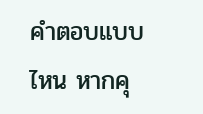คำตอบแบบไหน หากคุ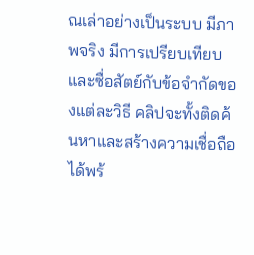ณเล่าอย่างเป็นระบบ มีภาพจริง มีการเปรียบเทียบ และซื่อสัตย์กับข้อจำกัดของแต่ละวิธี คลิปจะทั้งติดค้นหาและสร้างความเชื่อถือได้พร้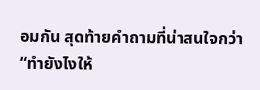อมกัน สุดท้ายคำถามที่น่าสนใจกว่า “ทำยังไงให้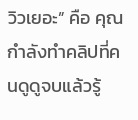วิวเยอะ” คือ คุณกำลังทำคลิปที่คนดูดูจบแล้วรู้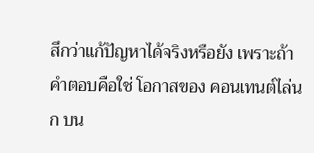สึกว่าแก้ปัญหาได้จริงหรือยัง เพราะถ้าคำตอบคือใช่ โอกาสของ คอนเทนต์ไล่นก บน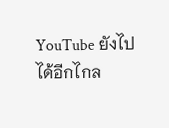YouTube ยังไปได้อีกไกล